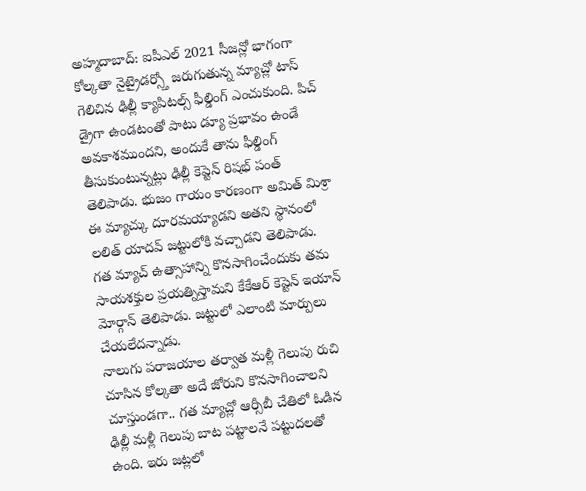అహ్మదాబాద్: ఐపీఎల్ 2021 సీజన్లో భాగంగా కోల్కతా నైట్రైడర్స్తో జరుగుతున్న మ్యాచ్లో టాస్ గెలిచిన ఢిల్లీ క్యాపిటల్స్ ఫీల్డింగ్ ఎంచుకుంది. పిచ్ డ్రైగా ఉండటంతో పాటు డ్యూ ప్రభావం ఉండే అవకాశముందని, అందుకే తాను ఫీల్డింగ్ తీసుకుంటున్నట్లు ఢిల్లీ కెప్టెన్ రిషభ్ పంత్ తెలిపాడు. భుజం గాయం కారణంగా అమిత్ మిశ్రా ఈ మ్యాచ్కు దూరమయ్యాడని అతని స్థానంలో లలిత్ యాదవ్ జట్టులోకి వచ్చాడని తెలిపాడు. గత మ్యాచ్ ఉత్సాహాన్ని కొనసాగించేందుకు తమ సాయశక్తుల ప్రయత్నిస్తామని కేకేఆర్ కెప్టెన్ ఇయాన్ మోర్గాన్ తెలిపాడు. జట్టులో ఎలాంటి మార్పులు చేయలేదన్నాడు.
నాలుగు పరాజయాల తర్వాత మళ్లీ గెలుపు రుచి చూసిన కోల్కతా అదే జోరుని కొనసాగించాలని చూస్తుండగా.. గత మ్యాచ్లో ఆర్సీబీ చేతిలో ఓడిన ఢిల్లీ మళ్లీ గెలుపు బాట పట్టాలనే పట్టుదలతో ఉంది. ఇరు జట్లలో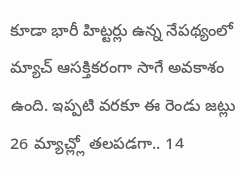కూడా భారీ హిట్టర్లు ఉన్న నేపథ్యంలో మ్యాచ్ ఆసక్తికరంగా సాగే అవకాశం ఉంది. ఇప్పటి వరకూ ఈ రెండు జట్లు 26 మ్యాచ్ల్లో తలపడగా.. 14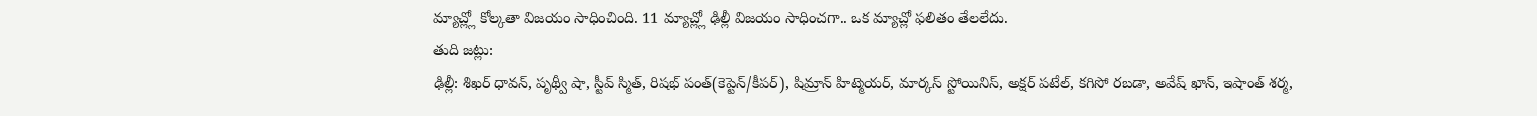మ్యాచ్ల్లో కోల్కతా విజయం సాధించింది. 11 మ్యాచ్ల్లో ఢిల్లీ విజయం సాధించగా.. ఒక మ్యాచ్లో ఫలితం తేలలేదు.
తుది జట్లు:
ఢిల్లీ: శిఖర్ ధావన్, పృథ్వీ షా, స్టీవ్ స్మిత్, రిషభ్ పంత్(కెప్టెన్/కీపర్), షిమ్రాన్ హిట్మెయర్, మార్కస్ స్టోయినిస్, అక్షర్ పటేల్, కగిసో రబడా, అవేష్ ఖాన్, ఇషాంత్ శర్మ,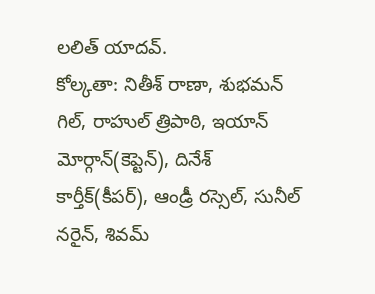లలిత్ యాదవ్.
కోల్కతా: నితీశ్ రాణా, శుభమన్ గిల్, రాహుల్ త్రిపాఠి, ఇయాన్ మోర్గాన్(కెప్టెన్), దినేశ్ కార్తీక్(కీపర్), ఆండ్రీ రస్సెల్, సునీల్ నరైన్, శివమ్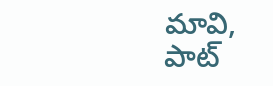మావి, పాట్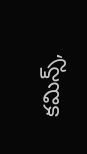కమిన్స్,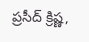ప్రసీద్ క్రిష్ణ,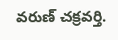వరుణ్ చక్రవర్తి.